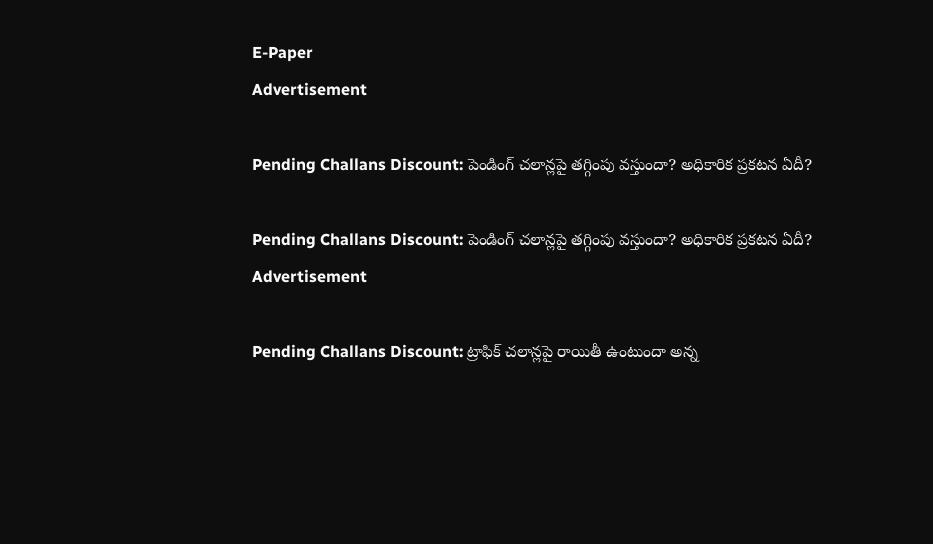E-Paper
Advertisement

Pending Challans Discount: పెండింగ్ చలాన్లపై తగ్గింపు వస్తుందా? అధికారిక ప్రకటన ఏదీ?

Pending Challans Discount: పెండింగ్ చలాన్లపై తగ్గింపు వస్తుందా? అధికారిక ప్రకటన ఏదీ?
Advertisement

Pending Challans Discount: ట్రాఫిక్ చలాన్లపై రాయితీ ఉంటుందా అన్న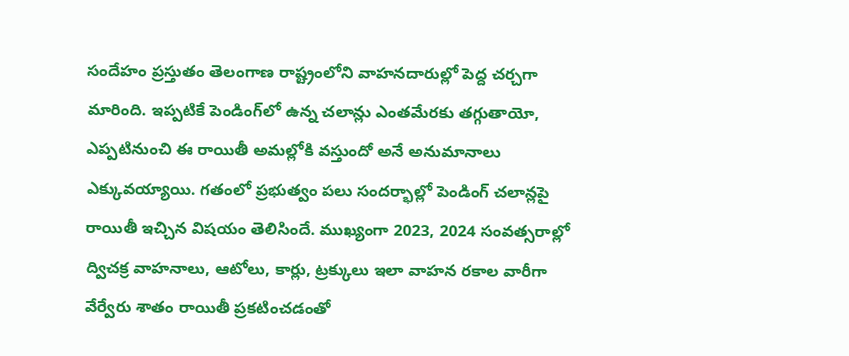సందేహం ప్రస్తుతం తెలంగాణ రాష్ట్రంలోని వాహనదారుల్లో పెద్ద చర్చగా మారింది. ఇప్పటికే పెండింగ్‌లో ఉన్న చలాన్లు ఎంతమేరకు తగ్గుతాయో, ఎప్పటినుంచి ఈ రాయితీ అమల్లోకి వస్తుందో అనే అనుమానాలు ఎక్కువయ్యాయి. గతంలో ప్రభుత్వం పలు సందర్భాల్లో పెండింగ్‌ చలాన్లపై రాయితీ ఇచ్చిన విషయం తెలిసిందే. ముఖ్యంగా 2023, 2024 సంవత్సరాల్లో ద్విచక్ర వాహనాలు, ఆటోలు, కార్లు, ట్రక్కులు ఇలా వాహన రకాల వారీగా వేర్వేరు శాతం రాయితీ ప్రకటించడంతో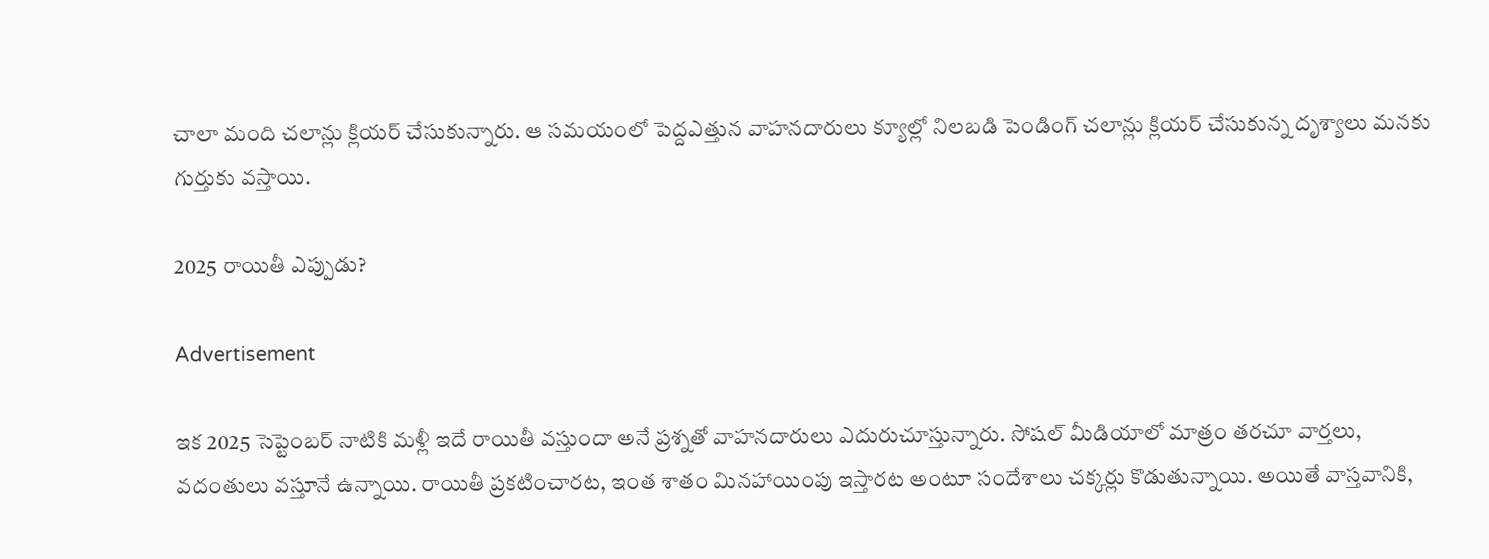చాలా మంది చలాన్లు క్లియర్ చేసుకున్నారు. ఆ సమయంలో పెద్దఎత్తున వాహనదారులు క్యూల్లో నిలబడి పెండింగ్ చలాన్లు క్లియర్ చేసుకున్న దృశ్యాలు మనకు గుర్తుకు వస్తాయి.

2025 రాయితీ ఎప్పుడు?

Advertisement

ఇక 2025 సెప్టెంబర్‌ నాటికి మళ్లీ ఇదే రాయితీ వస్తుందా అనే ప్రశ్నతో వాహనదారులు ఎదురుచూస్తున్నారు. సోషల్ మీడియాలో మాత్రం తరచూ వార్తలు, వదంతులు వస్తూనే ఉన్నాయి. రాయితీ ప్రకటించారట, ఇంత శాతం మినహాయింపు ఇస్తారట అంటూ సందేశాలు చక్కర్లు కొడుతున్నాయి. అయితే వాస్తవానికి,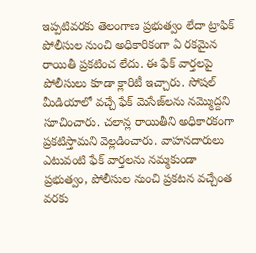ఇప్పటివరకు తెలంగాణ ప్రభుత్వం లేదా ట్రాఫిక్ పోలీసుల నుంచి అధికారికంగా ఏ రకమైన రాయితీ ప్రకటించ లేదు. ఈ ఫేక్ వార్తలపై పోలీసులు కూడా క్లారిటీ ఇచ్చారు. సోషల్ మీడియాలో వచ్చే ఫేక్ మెసేజ్‌లను నమ్మొద్దని సూచించారు. చలాన్ల రాయితీని అధికారకంగా ప్రకటిస్తామని వెల్లడించారు. వాహనదారులు ఎటువంటి ఫేక్ వార్తలను నమ్మకుండా ప్రభుత్వం, పోలీసుల నుంచి ప్రకటన వచ్చేంత వరకు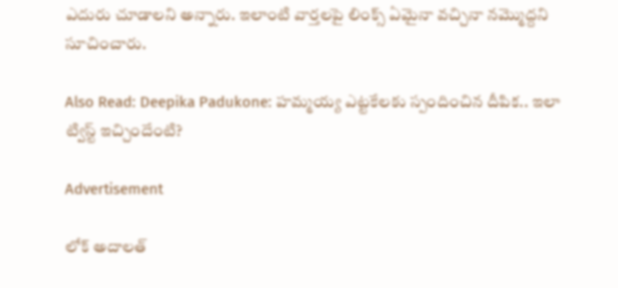ఎదురు చూడాలని అన్నారు. ఇలాంటి వార్తలపై లింక్స్ ఏమైనా వచ్చినా నమ్మొద్దని సూచించారు.

Also Read: Deepika Padukone: హమ్మయ్య ఎట్టకేలకు స్పందించిన దీపిక.. ఇలా ట్విస్ట్ ఇచ్చిందేంటి?

Advertisement

లోక్ అదాలత్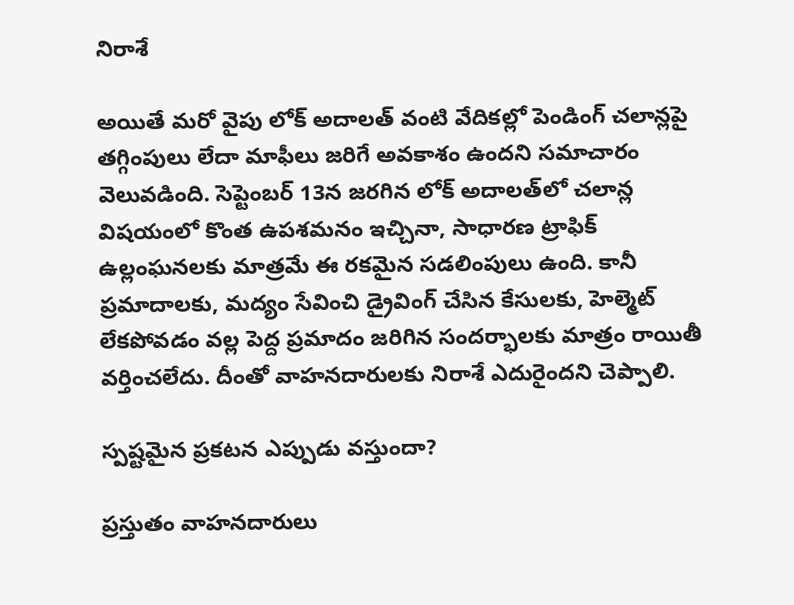నిరాశే

అయితే మరో వైపు లోక్ అదాలత్ వంటి వేదికల్లో పెండింగ్ చలాన్లపై తగ్గింపులు లేదా మాఫీలు జరిగే అవకాశం ఉందని సమాచారం వెలువడింది. సెప్టెంబర్ 13న జరగిన లోక్ అదాలత్‌లో చలాన్ల విషయంలో కొంత ఉపశమనం ఇచ్చినా, సాధారణ ట్రాఫిక్ ఉల్లంఘనలకు మాత్రమే ఈ రకమైన సడలింపులు ఉంది. కానీ ప్రమాదాలకు, మద్యం సేవించి డ్రైవింగ్ చేసిన కేసులకు, హెల్మెట్ లేకపోవడం వల్ల పెద్ద ప్రమాదం జరిగిన సందర్భాలకు మాత్రం రాయితీ వర్తించలేదు. దీంతో వాహనదారులకు నిరాశే ఎదురైందని చెప్పాలి.

స్పష్టమైన ప్రకటన ఎప్పుడు వస్తుందా?

ప్రస్తుతం వాహనదారులు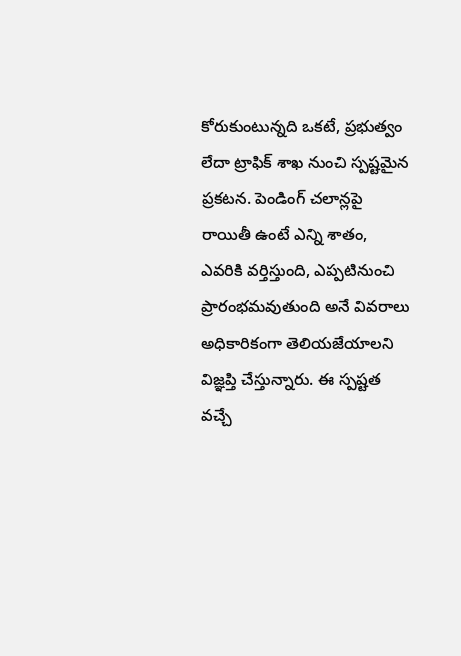కోరుకుంటున్నది ఒకటే, ప్రభుత్వం లేదా ట్రాఫిక్ శాఖ నుంచి స్పష్టమైన ప్రకటన. పెండింగ్ చలాన్లపై రాయితీ ఉంటే ఎన్ని శాతం, ఎవరికి వర్తిస్తుంది, ఎప్పటినుంచి ప్రారంభమవుతుంది అనే వివరాలు అధికారికంగా తెలియజేయాలని విజ్ఞప్తి చేస్తున్నారు. ఈ స్పష్టత వచ్చే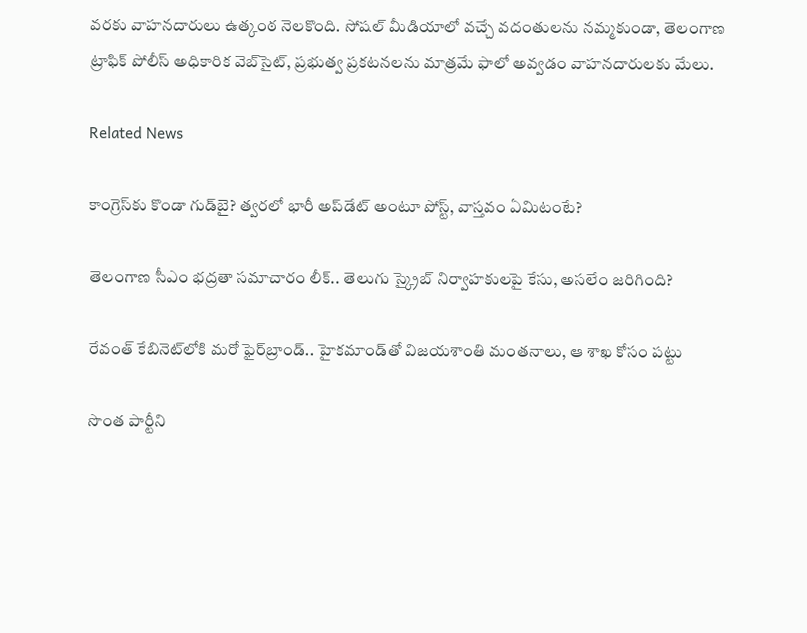వరకు వాహనదారులు ఉత్కంఠ నెలకొంది. సోషల్ మీడియాలో వచ్చే వదంతులను నమ్మకుండా, తెలంగాణ ట్రాఫిక్ పోలీస్ అధికారిక వెబ్‌సైట్, ప్రభుత్వ ప్రకటనలను మాత్రమే ఫాలో అవ్వడం వాహనదారులకు మేలు.

Related News

కాంగ్రెస్‌కు కొండా‌ గుడ్‌బై? త్వరలో భారీ అప్‌డేట్ అంటూ పోస్ట్, వాస్తవం ఏమిటంటే?

తెలంగాణ సీఎం భద్రతా సమాచారం లీక్.. తెలుగు స్క్రైబ్ నిర్వాహకులపై కేసు, అసలేం జరిగింది?

రేవంత్‌ కేబినెట్‌లోకి మరో ఫైర్‌బ్రాండ్.. హైకమాండ్‌తో విజయశాంతి మంతనాలు, ఆ శాఖ కోసం పట్టు

సొంత పార్టీని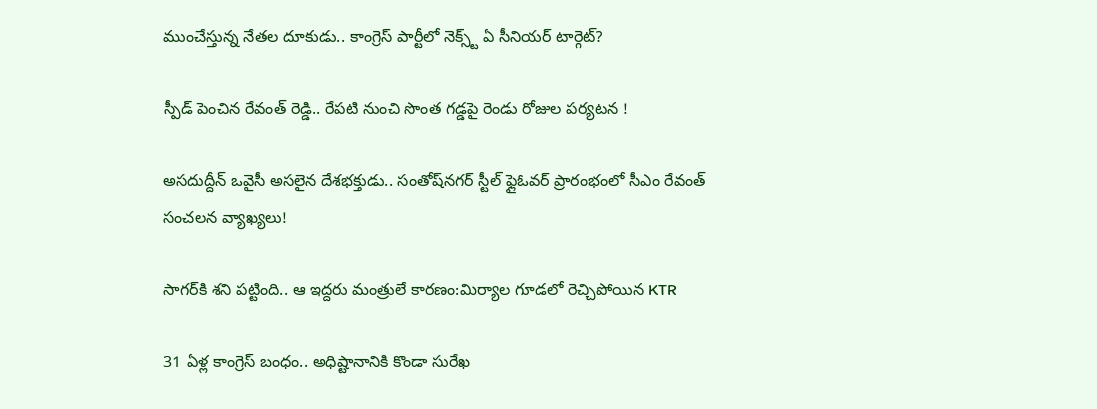ముంచేస్తున్న నేతల దూకుడు.. కాంగ్రెస్‌ పార్టీలో నెక్స్ట్ ఏ సీనియర్ టార్గెట్?

స్పీడ్ పెంచిన రేవంత్ రెడ్డి.. రేపటి నుంచి సొంత గడ్డపై రెండు రోజుల పర్యటన !

అసదుద్దీన్ ఒవైసీ అసలైన దేశభక్తుడు.. సంతోష్‌నగర్ స్టీల్ ఫ్లైఓవర్ ప్రారంభంలో సీఎం రేవంత్ సంచలన వ్యాఖ్యలు!

సాగర్‌కి శని పట్టింది.. ఆ ఇద్దరు మంత్రులే కారణం:మిర్యాల గూడలో రెచ్చిపోయిన KTR

31 ఏళ్ల కాంగ్రెస్ బంధం.. అధిష్టానానికి కొండా సురేఖ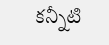కన్నీటి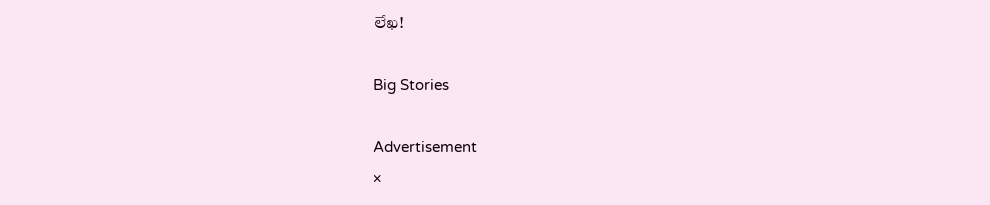లేఖ!

Big Stories

Advertisement
×